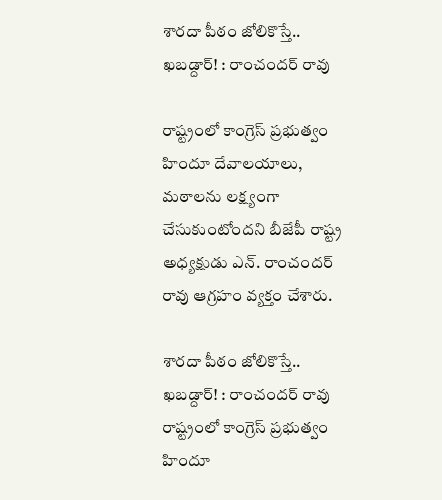శారదా పీఠం జోలికొస్తే.. ఖబడ్దార్! : రాంచందర్ రావు

రాష్ట్రంలో కాంగ్రెస్ ప్రభుత్వం హిందూ దేవాలయాలు, మఠాలను లక్ష్యంగా చేసుకుంటోందని బీజేపీ రాష్ట్ర అధ్యక్షుడు ఎన్. రాంచందర్ రావు ఆగ్రహం వ్యక్తం చేశారు.

శారదా పీఠం జోలికొస్తే.. ఖబడ్దార్! : రాంచందర్ రావు
రాష్ట్రంలో కాంగ్రెస్ ప్రభుత్వం హిందూ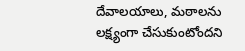దేవాలయాలు, మఠాలను లక్ష్యంగా చేసుకుంటోందని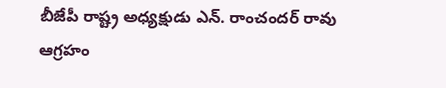బీజేపీ రాష్ట్ర అధ్యక్షుడు ఎన్. రాంచందర్ రావు ఆగ్రహం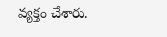వ్యక్తం చేశారు.